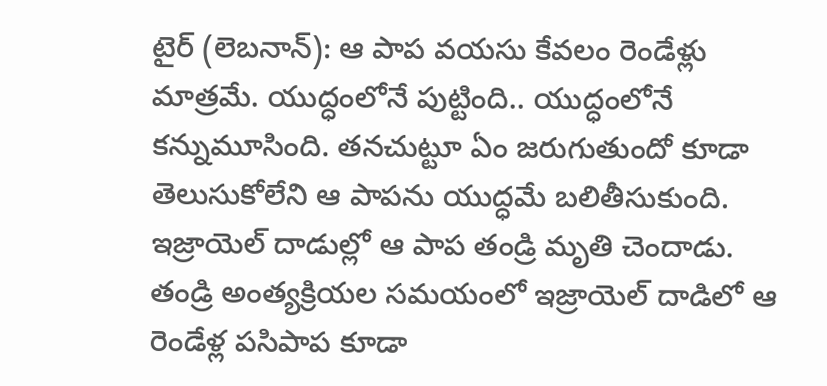టైర్ (లెబనాన్): ఆ పాప వయసు కేవలం రెండేళ్లు మాత్రమే. యుద్ధంలోనే పుట్టింది.. యుద్ధంలోనే కన్నుమూసింది. తనచుట్టూ ఏం జరుగుతుందో కూడా తెలుసుకోలేని ఆ పాపను యుద్ధమే బలితీసుకుంది.
ఇజ్రాయెల్ దాడుల్లో ఆ పాప తండ్రి మృతి చెందాడు. తండ్రి అంత్యక్రియల సమయంలో ఇజ్రాయెల్ దాడిలో ఆ రెండేళ్ల పసిపాప కూడా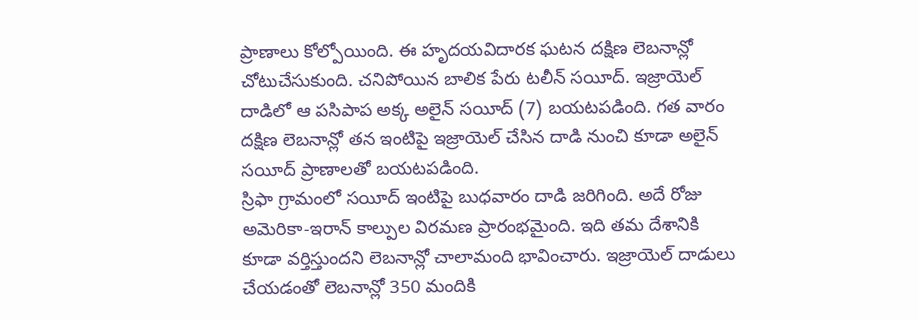ప్రాణాలు కోల్పోయింది. ఈ హృదయవిదారక ఘటన దక్షిణ లెబనాన్లో చోటుచేసుకుంది. చనిపోయిన బాలిక పేరు టలీన్ సయీద్. ఇజ్రాయెల్ దాడిలో ఆ పసిపాప అక్క అలైన్ సయీద్ (7) బయటపడింది. గత వారం దక్షిణ లెబనాన్లో తన ఇంటిపై ఇజ్రాయెల్ చేసిన దాడి నుంచి కూడా అలైన్ సయీద్ ప్రాణాలతో బయటపడింది.
స్రిఫా గ్రామంలో సయీద్ ఇంటిపై బుధవారం దాడి జరిగింది. అదే రోజు అమెరికా-ఇరాన్ కాల్పుల విరమణ ప్రారంభమైంది. ఇది తమ దేశానికి కూడా వర్తిస్తుందని లెబనాన్లో చాలామంది భావించారు. ఇజ్రాయెల్ దాడులు చేయడంతో లెబనాన్లో 350 మందికి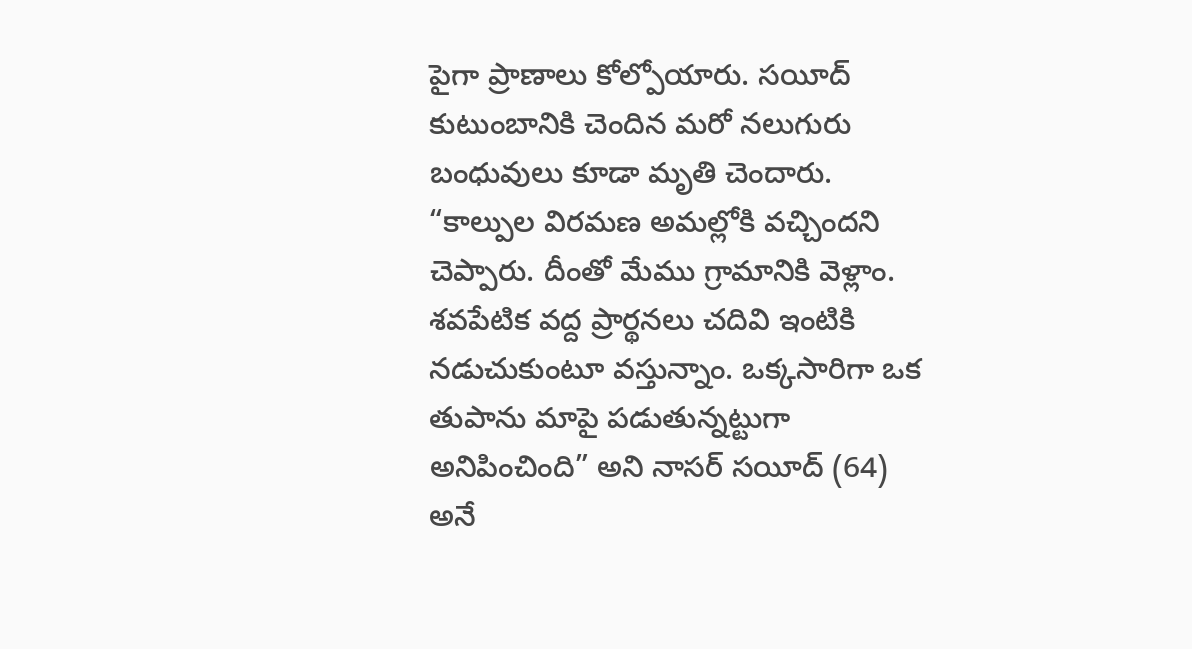పైగా ప్రాణాలు కోల్పోయారు. సయీద్ కుటుంబానికి చెందిన మరో నలుగురు బంధువులు కూడా మృతి చెందారు.
“కాల్పుల విరమణ అమల్లోకి వచ్చిందని చెప్పారు. దీంతో మేము గ్రామానికి వెళ్లాం. శవపేటిక వద్ద ప్రార్థనలు చదివి ఇంటికి నడుచుకుంటూ వస్తున్నాం. ఒక్కసారిగా ఒక తుపాను మాపై పడుతున్నట్టుగా అనిపించింది” అని నాసర్ సయీద్ (64) అనే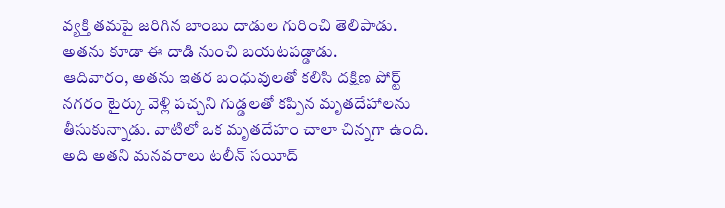వ్యక్తి తమపై జరిగిన బాంబు దాడుల గురించి తెలిపాడు. అతను కూడా ఈ దాడి నుంచి బయటపడ్డాడు.
ఆదివారం, అతను ఇతర బంధువులతో కలిసి దక్షిణ పోర్ట్ నగరం టైర్కు వెళ్లి పచ్చని గుడ్డలతో కప్పిన మృతదేహాలను తీసుకున్నాడు. వాటిలో ఒక మృతదేహం చాలా చిన్నగా ఉంది. అది అతని మనవరాలు టలీన్ సయీద్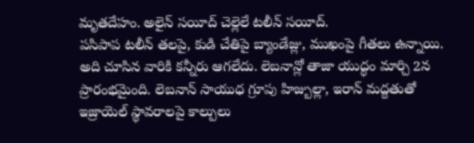మృతదేహం. అలైన్ సయీద్ చెల్లెలే టలీన్ సయీద్.
పసిపాప టలీన్ తలపై, కుడి చేతిపై బ్యాండేజ్లు, ముఖంపై గీతలు ఉన్నాయి. అది చూసిన వారికి కన్నీరు ఆగలేదు. లెబనాన్లో తాజా యుద్ధం మార్చి 2న ప్రారంభమైంది. లెబనాన్ సాయుధ గ్రూపు హిజ్బుల్లా, ఇరాన్ మద్దతుతో ఇజ్రాయెల్ స్థావరాలపై కాల్పులు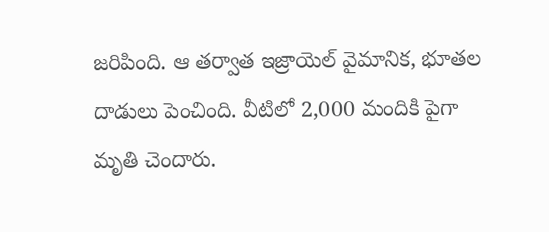జరిపింది. ఆ తర్వాత ఇజ్రాయెల్ వైమానిక, భూతల దాడులు పెంచింది. వీటిలో 2,000 మందికి పైగా మృతి చెందారు.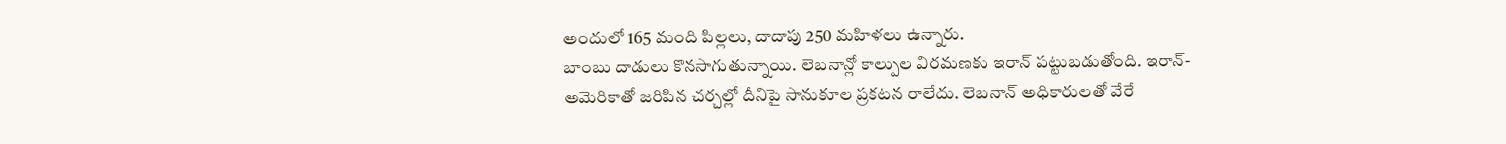అందులో 165 మంది పిల్లలు, దాదాపు 250 మహిళలు ఉన్నారు.
బాంబు దాడులు కొనసాగుతున్నాయి. లెబనాన్లో కాల్పుల విరమణకు ఇరాన్ పట్టుబడుతోంది. ఇరాన్-అమెరికాతో జరిపిన చర్చల్లో దీనిపై సానుకూల ప్రకటన రాలేదు. లెబనాన్ అధికారులతో వేరే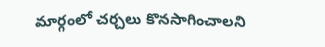మార్గంలో చర్చలు కొనసాగించాలని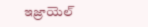ఇజ్రాయెల్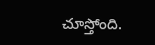చూస్తోంది.